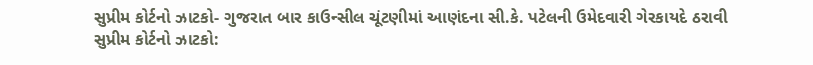સુપ્રીમ કોર્ટનો ઝાટકો- ગુજરાત બાર કાઉન્સીલ ચૂંટણીમાં આણંદના સી.કે. પટેલની ઉમેદવારી ગેરકાયદે ઠરાવી
સુપ્રીમ કોર્ટનો ઝાટકો: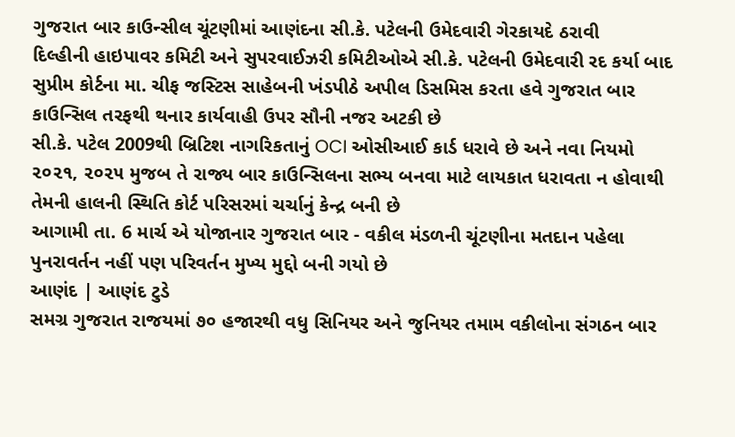ગુજરાત બાર કાઉન્સીલ ચૂંટણીમાં આણંદના સી.કે. પટેલની ઉમેદવારી ગેરકાયદે ઠરાવી
દિલ્હીની હાઇપાવર કમિટી અને સુપરવાઈઝરી કમિટીઓએ સી.કે. પટેલની ઉમેદવારી રદ કર્યા બાદ સુપ્રીમ કોર્ટના મા. ચીફ જસ્ટિસ સાહેબની ખંડપીઠે અપીલ ડિસમિસ કરતા હવે ગુજરાત બાર કાઉન્સિલ તરફથી થનાર કાર્યવાહી ઉપર સૌની નજર અટકી છે
સી.કે. પટેલ 2009થી બ્રિટિશ નાગરિકતાનું OCI ઓસીઆઈ કાર્ડ ધરાવે છે અને નવા નિયમો ૨૦૨૧, ૨૦૨૫ મુજબ તે રાજ્ય બાર કાઉન્સિલના સભ્ય બનવા માટે લાયકાત ધરાવતા ન હોવાથી તેમની હાલની સ્થિતિ કોર્ટ પરિસરમાં ચર્ચાનું કેન્દ્ર બની છે
આગામી તા. 6 માર્ચ એ યોજાનાર ગુજરાત બાર - વકીલ મંડળની ચૂંટણીના મતદાન પહેલા પુનરાવર્તન નહીં પણ પરિવર્તન મુખ્ય મુદ્દો બની ગયો છે
આણંદ | આણંદ ટુડે
સમગ્ર ગુજરાત રાજયમાં ૭૦ હજારથી વધુ સિનિયર અને જુનિયર તમામ વકીલોના સંગઠન બાર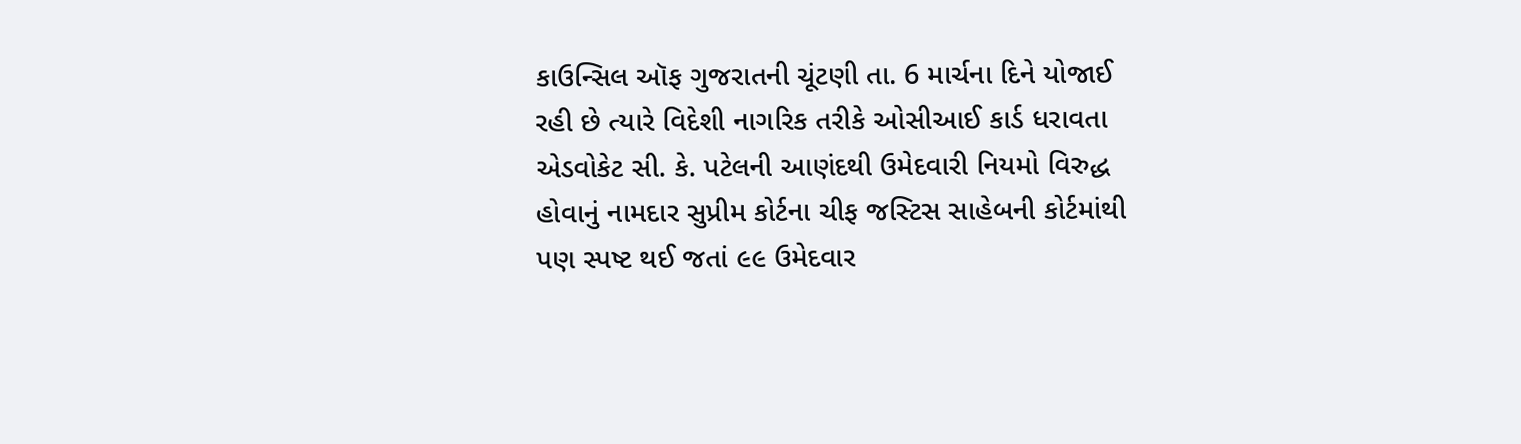કાઉન્સિલ ઑફ ગુજરાતની ચૂંટણી તા. 6 માર્ચના દિને યોજાઈ રહી છે ત્યારે વિદેશી નાગરિક તરીકે ઓસીઆઈ કાર્ડ ધરાવતા એડવોકેટ સી. કે. પટેલની આણંદથી ઉમેદવારી નિયમો વિરુદ્ધ હોવાનું નામદાર સુપ્રીમ કોર્ટના ચીફ જસ્ટિસ સાહેબની કોર્ટમાંથી પણ સ્પષ્ટ થઈ જતાં ૯૯ ઉમેદવાર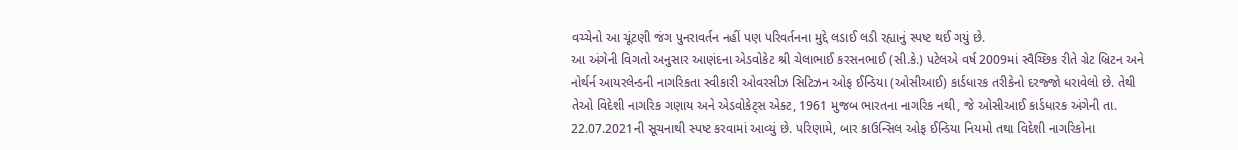વચ્ચેનો આ ચૂંટણી જંગ પુનરાવર્તન નહીં પણ પરિવર્તનના મુદ્દે લડાઈ લડી રહ્યાનું સ્પષ્ટ થઈ ગયું છે.
આ અંગેની વિગતો અનુસાર આણંદના એડવોકેટ શ્રી ચેલાભાઈ કરસનભાઈ (સી.કે.) પટેલએ વર્ષ 2009માં સ્વૈચ્છિક રીતે ગ્રેટ બ્રિટન અને નોર્થર્ન આયરલેન્ડની નાગરિકતા સ્વીકારી ઓવરસીઝ સિટિઝન ઓફ ઈન્ડિયા (ઓસીઆઈ) કાર્ડધારક તરીકેનો દરજ્જો ધરાવેલો છે. તેથી તેઓ વિદેશી નાગરિક ગણાય અને એડવોકેટ્સ એક્ટ, 1961 મુજબ ભારતના નાગરિક નથી, જે ઓસીઆઈ કાર્ડધારક અંગેની તા. 22.07.2021ની સૂચનાથી સ્પષ્ટ કરવામાં આવ્યું છે. પરિણામે, બાર કાઉન્સિલ ઓફ ઈન્ડિયા નિયમો તથા વિદેશી નાગરિકોના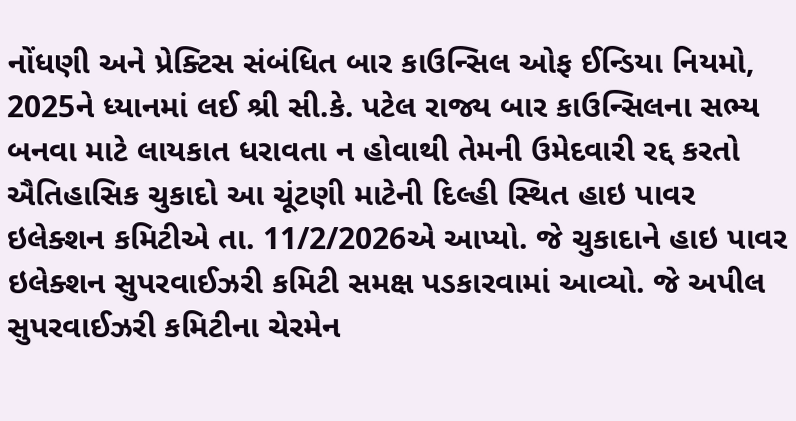નોંધણી અને પ્રેક્ટિસ સંબંધિત બાર કાઉન્સિલ ઓફ ઈન્ડિયા નિયમો, 2025ને ધ્યાનમાં લઈ શ્રી સી.કે. પટેલ રાજ્ય બાર કાઉન્સિલના સભ્ય બનવા માટે લાયકાત ધરાવતા ન હોવાથી તેમની ઉમેદવારી રદ્દ કરતો ઐતિહાસિક ચુકાદો આ ચૂંટણી માટેની દિલ્હી સ્થિત હાઇ પાવર ઇલેક્શન કમિટીએ તા. 11/2/2026એ આપ્યો. જે ચુકાદાને હાઇ પાવર ઇલેક્શન સુપરવાઈઝરી કમિટી સમક્ષ પડકારવામાં આવ્યો. જે અપીલ સુપરવાઈઝરી કમિટીના ચેરમેન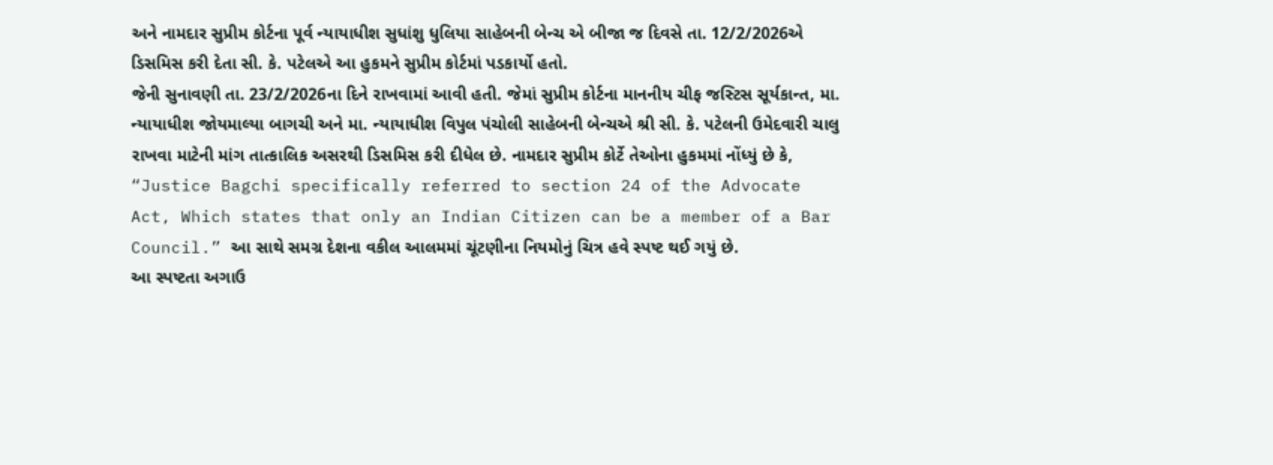અને નામદાર સુપ્રીમ કોર્ટના પૂર્વ ન્યાયાધીશ સુધાંશુ ધુલિયા સાહેબની બેન્ચ એ બીજા જ દિવસે તા. 12/2/2026એ ડિસમિસ કરી દેતા સી. કે. પટેલએ આ હુકમને સુપ્રીમ કોર્ટમાં પડકાર્યો હતો.
જેની સુનાવણી તા. 23/2/2026ના દિને રાખવામાં આવી હતી. જેમાં સુપ્રીમ કોર્ટના માનનીય ચીફ જસ્ટિસ સૂર્યકાન્ત, મા. ન્યાયાધીશ જોયમાલ્યા બાગચી અને મા. ન્યાયાધીશ વિપુલ પંચોલી સાહેબની બેન્ચએ શ્રી સી. કે. પટેલની ઉમેદવારી ચાલુ રાખવા માટેની માંગ તાત્કાલિક અસરથી ડિસમિસ કરી દીધેલ છે. નામદાર સુપ્રીમ કોર્ટે તેઓના હુકમમાં નોંધ્યું છે કે, “Justice Bagchi specifically referred to section 24 of the Advocate Act, Which states that only an Indian Citizen can be a member of a Bar Council.” આ સાથે સમગ્ર દેશના વકીલ આલમમાં ચૂંટણીના નિયમોનું ચિત્ર હવે સ્પષ્ટ થઈ ગયું છે.
આ સ્પષ્ટતા અગાઉ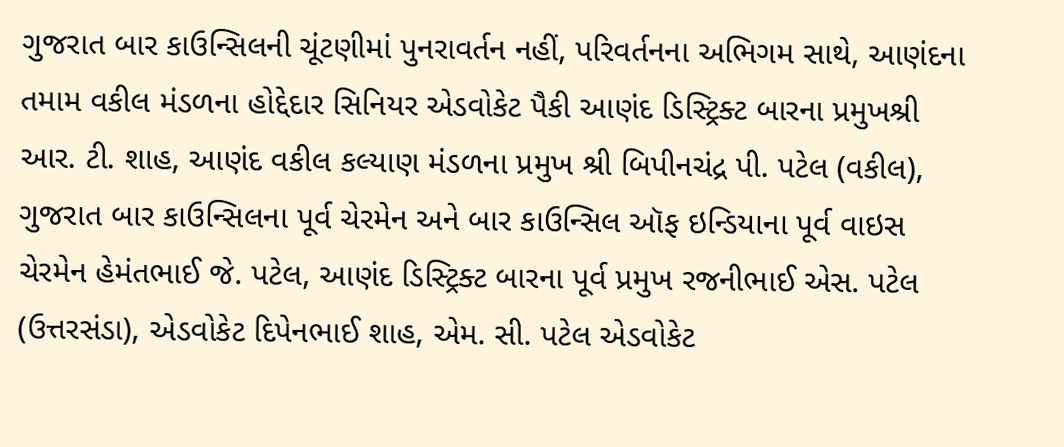ગુજરાત બાર કાઉન્સિલની ચૂંટણીમાં પુનરાવર્તન નહીં, પરિવર્તનના અભિગમ સાથે, આણંદના તમામ વકીલ મંડળના હોદ્દેદાર સિનિયર એડવોકેટ પૈકી આણંદ ડિસ્ટ્રિક્ટ બારના પ્રમુખશ્રી આર. ટી. શાહ, આણંદ વકીલ કલ્યાણ મંડળના પ્રમુખ શ્રી બિપીનચંદ્ર પી. પટેલ (વકીલ), ગુજરાત બાર કાઉન્સિલના પૂર્વ ચેરમેન અને બાર કાઉન્સિલ ઑફ ઇન્ડિયાના પૂર્વ વાઇસ ચેરમેન હેમંતભાઈ જે. પટેલ, આણંદ ડિસ્ટ્રિક્ટ બારના પૂર્વ પ્રમુખ રજનીભાઈ એસ. પટેલ (ઉત્તરસંડા), એડવોકેટ દિપેનભાઈ શાહ, એમ. સી. પટેલ એડવોકેટ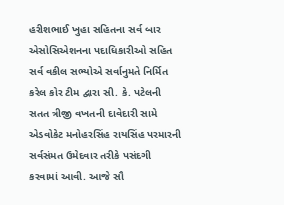હરીશભાઈ ખુહા સહિતના સર્વ બાર એસોસિએશનના પદાધિકારીઓ સહિત સર્વ વકીલ સભ્યોએ સર્વાનુમતે નિર્મિત કરેલ કોર ટીમ દ્વારા સી. કે. પટેલની સતત ત્રીજી વખતની દાવેદારી સામે એડવોકેટ મનોહરસિંહ રાયસિંહ પરમારની સર્વસંમત ઉમેદવાર તરીકે પસંદગી કરવામાં આવી. આજે સૌ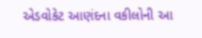એડવોકેટ આણંદના વકીલોની આ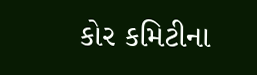કોર કમિટીના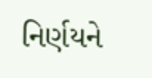નિર્ણયને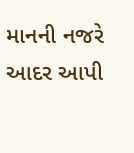માનની નજરે આદર આપી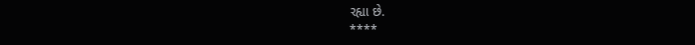રહ્યા છે.
****